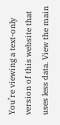You’re viewing a text-only version of this website that uses less data. View the main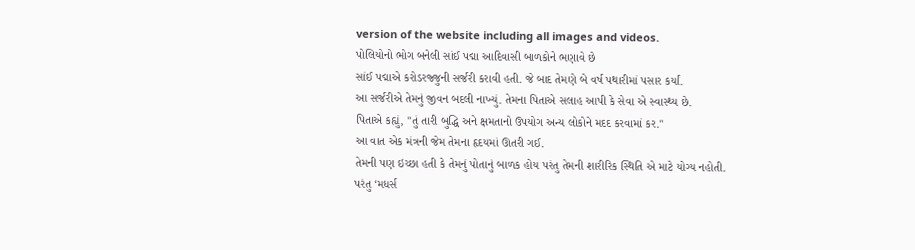version of the website including all images and videos.
પોલિયોનો ભોગ બનેલી સાંઈ પદ્મા આદિવાસી બાળકોને ભણાવે છે
સાંઈ પદ્માએ કરોડરજ્જુની સર્જરી કરાવી હતી. જે બાદ તેમણે બે વર્ષ પથારીમાં પસાર કર્યાં.
આ સર્જરીએ તેમનું જીવન બદલી નાખ્યું. તેમના પિતાએ સલાહ આપી કે સેવા એ સ્વાસ્થ્ય છે.
પિતાએ કહ્યું, "તું તારી બુદ્ધિ અને ક્ષમતાનો ઉપયોગ અન્ય લોકોને મદદ કરવામાં કર."
આ વાત એક મંત્રની જેમ તેમના હૃદયમાં ઊતરી ગઈ.
તેમની પણ ઇચ્છા હતી કે તેમનું પોતાનું બાળક હોય પરંતુ તેમની શારીરિક સ્થિતિ એ માટે યોગ્ય નહોતી.
પરંતુ ‘મધર્સ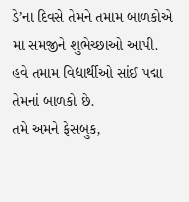ડે’ના દિવસે તેમને તમામ બાળકોએ મા સમજીને શુભેચ્છાઓ આપી.
હવે તમામ વિદ્યાર્થીઓ સાંઈ પદ્મા તેમનાં બાળકો છે.
તમે અમને ફેસબુક,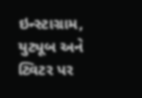ઇન્સ્ટાગ્રામ, યુટ્યૂબ અને ટ્વિટર પર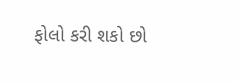ફોલો કરી શકો છો